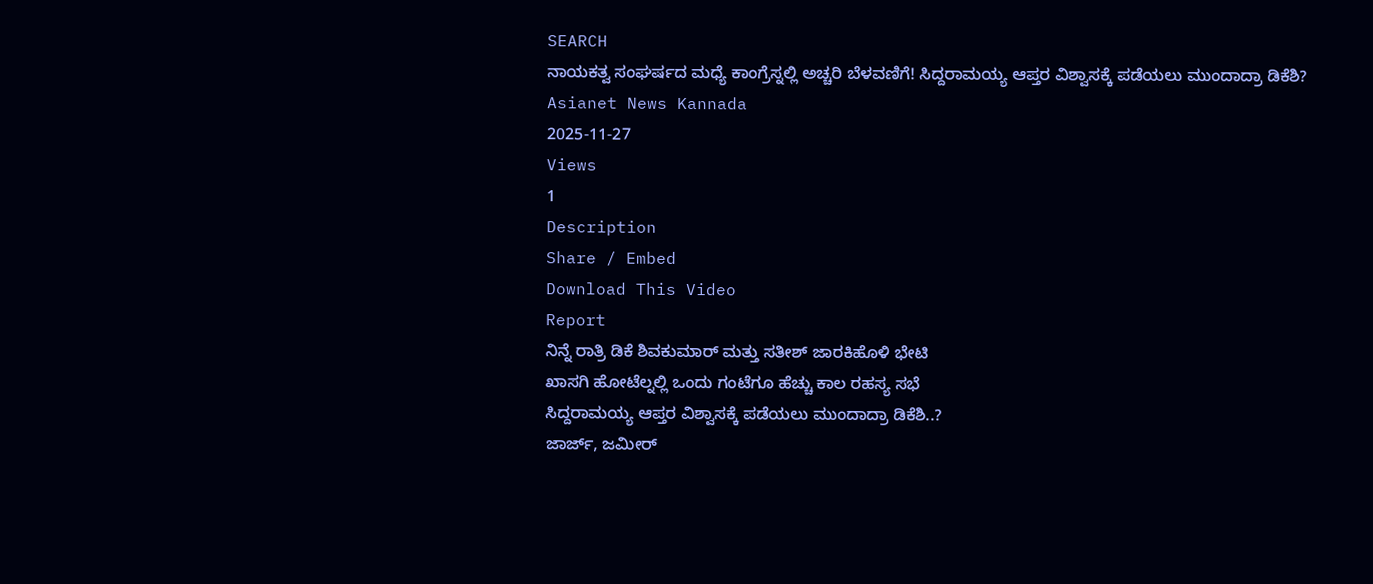SEARCH
ನಾಯಕತ್ವ ಸಂಘರ್ಷದ ಮಧ್ಯೆ ಕಾಂಗ್ರೆಸ್ನಲ್ಲಿ ಅಚ್ಚರಿ ಬೆಳವಣಿಗೆ! ಸಿದ್ದರಾಮಯ್ಯ ಆಪ್ತರ ವಿಶ್ವಾಸಕ್ಕೆ ಪಡೆಯಲು ಮುಂದಾದ್ರಾ ಡಿಕೆಶಿ?
Asianet News Kannada
2025-11-27
Views
1
Description
Share / Embed
Download This Video
Report
ನಿನ್ನೆ ರಾತ್ರಿ ಡಿಕೆ ಶಿವಕುಮಾರ್ ಮತ್ತು ಸತೀಶ್ ಜಾರಕಿಹೊಳಿ ಭೇಟಿ
ಖಾಸಗಿ ಹೋಟೆಲ್ನಲ್ಲಿ ಒಂದು ಗಂಟೆಗೂ ಹೆಚ್ಚು ಕಾಲ ರಹಸ್ಯ ಸಭೆ
ಸಿದ್ದರಾಮಯ್ಯ ಆಪ್ತರ ವಿಶ್ವಾಸಕ್ಕೆ ಪಡೆಯಲು ಮುಂದಾದ್ರಾ ಡಿಕೆಶಿ..?
ಜಾರ್ಜ್, ಜಮೀರ್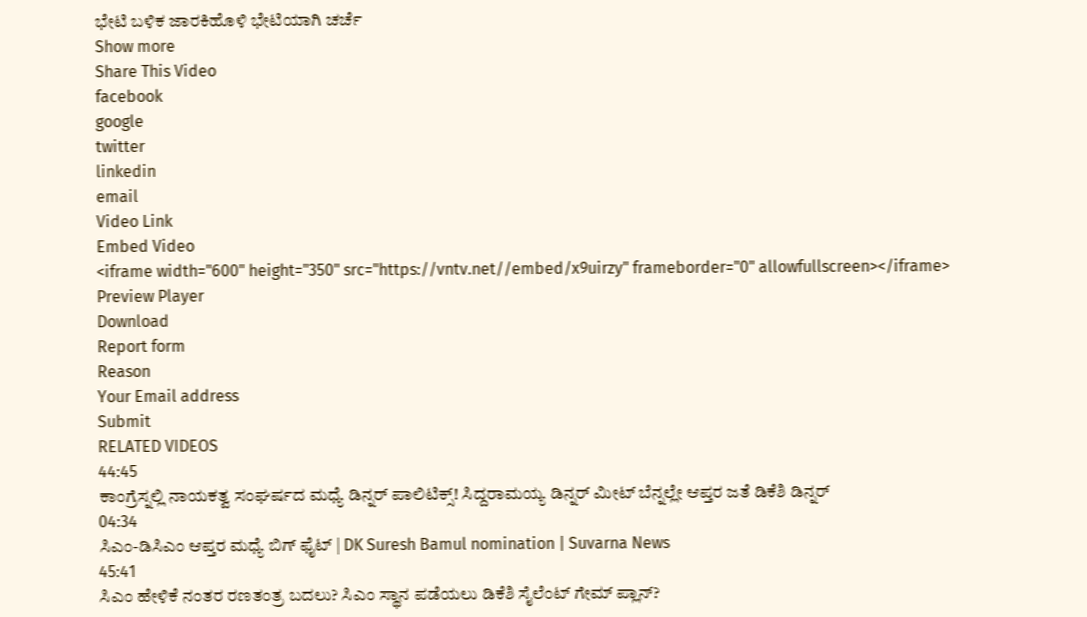ಭೇಟಿ ಬಳಿಕ ಜಾರಕಿಹೊಳಿ ಭೇಟಿಯಾಗಿ ಚರ್ಚೆ
Show more
Share This Video
facebook
google
twitter
linkedin
email
Video Link
Embed Video
<iframe width="600" height="350" src="https://vntv.net//embed/x9uirzy" frameborder="0" allowfullscreen></iframe>
Preview Player
Download
Report form
Reason
Your Email address
Submit
RELATED VIDEOS
44:45
ಕಾಂಗ್ರೆಸ್ನಲ್ಲಿ ನಾಯಕತ್ವ ಸಂಘರ್ಷದ ಮಧ್ಯೆ ಡಿನ್ನರ್ ಪಾಲಿಟಿಕ್ಸ್! ಸಿದ್ದರಾಮಯ್ಯ ಡಿನ್ನರ್ ಮೀಟ್ ಬೆನ್ನಲ್ಲೇ ಆಪ್ತರ ಜತೆ ಡಿಕೆಶಿ ಡಿನ್ನರ್
04:34
ಸಿಎಂ-ಡಿಸಿಎಂ ಆಪ್ತರ ಮಧ್ಯೆ ಬಿಗ್ ಫೈಟ್ | DK Suresh Bamul nomination | Suvarna News
45:41
ಸಿಎಂ ಹೇಳಿಕೆ ನಂತರ ರಣತಂತ್ರ ಬದಲು? ಸಿಎಂ ಸ್ಥಾನ ಪಡೆಯಲು ಡಿಕೆಶಿ ಸೈಲೆಂಟ್ ಗೇಮ್ ಪ್ಲಾನ್?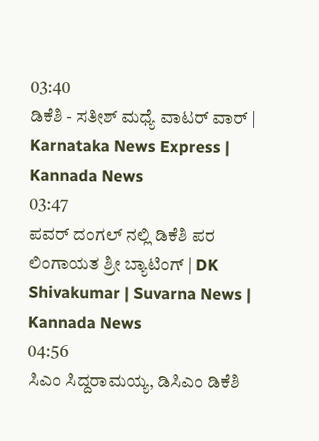03:40
ಡಿಕೆಶಿ - ಸತೀಶ್ ಮಧ್ಯೆ ವಾಟರ್ ವಾರ್ | Karnataka News Express | Kannada News
03:47
ಪವರ್ ದಂಗಲ್ ನಲ್ಲಿ ಡಿಕೆಶಿ ಪರ ಲಿಂಗಾಯತ ಶ್ರೀ ಬ್ಯಾಟಿಂಗ್ | DK Shivakumar | Suvarna News | Kannada News
04:56
ಸಿಎಂ ಸಿದ್ದರಾಮಯ್ಯ, ಡಿಸಿಎಂ ಡಿಕೆಶಿ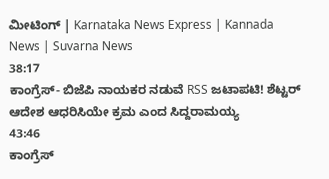ಮೀಟಿಂಗ್ | Karnataka News Express | Kannada News | Suvarna News
38:17
ಕಾಂಗ್ರೆಸ್- ಬಿಜೆಪಿ ನಾಯಕರ ನಡುವೆ RSS ಜಟಾಪಟಿ! ಶೆಟ್ಟರ್ ಆದೇಶ ಆಧರಿಸಿಯೇ ಕ್ರಮ ಎಂದ ಸಿದ್ದರಾಮಯ್ಯ
43:46
ಕಾಂಗ್ರೆಸ್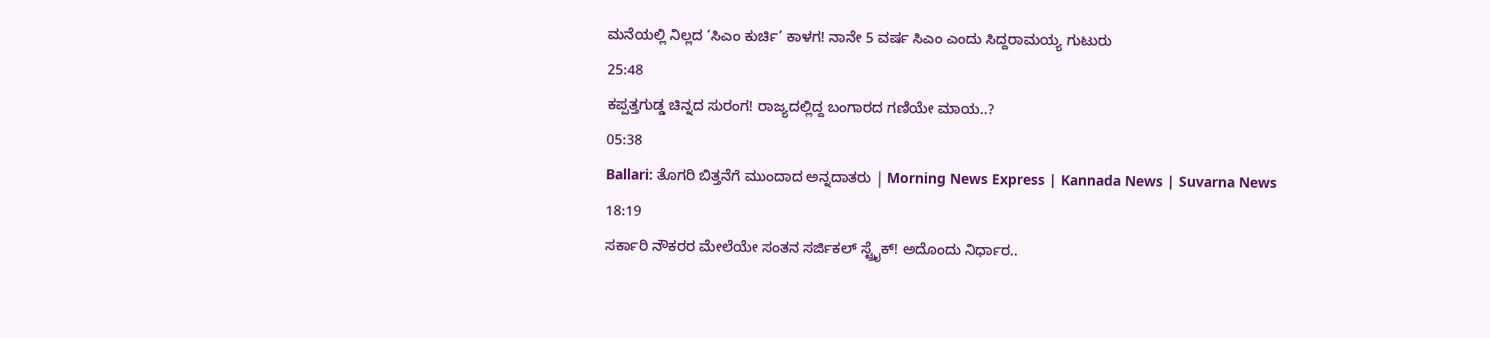ಮನೆಯಲ್ಲಿ ನಿಲ್ಲದ ‘ಸಿಎಂ ಕುರ್ಚಿ’ ಕಾಳಗ! ನಾನೇ 5 ವರ್ಷ ಸಿಎಂ ಎಂದು ಸಿದ್ದರಾಮಯ್ಯ ಗುಟುರು
25:48
ಕಪ್ಪತ್ತಗುಡ್ಡ ಚಿನ್ನದ ಸುರಂಗ! ರಾಜ್ಯದಲ್ಲಿದ್ದ ಬಂಗಾರದ ಗಣಿಯೇ ಮಾಯ..?
05:38
Ballari: ತೊಗರಿ ಬಿತ್ತನೆಗೆ ಮುಂದಾದ ಅನ್ನದಾತರು | Morning News Express | Kannada News | Suvarna News
18:19
ಸರ್ಕಾರಿ ನೌಕರರ ಮೇಲೆಯೇ ಸಂತನ ಸರ್ಜಿಕಲ್ ಸ್ಟ್ರೈಕ್! ಅದೊಂದು ನಿರ್ಧಾರ..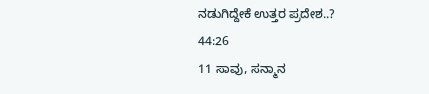ನಡುಗಿದ್ದೇಕೆ ಉತ್ತರ ಪ್ರದೇಶ..?
44:26
11 ಸಾವು, ಸನ್ಮಾನ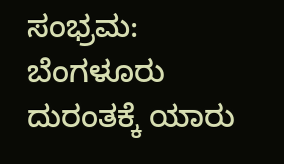ಸಂಭ್ರಮ: ಬೆಂಗಳೂರು ದುರಂತಕ್ಕೆ ಯಾರು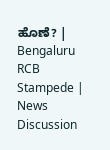ಹೊಣೆ? | Bengaluru RCB Stampede | News Discussion